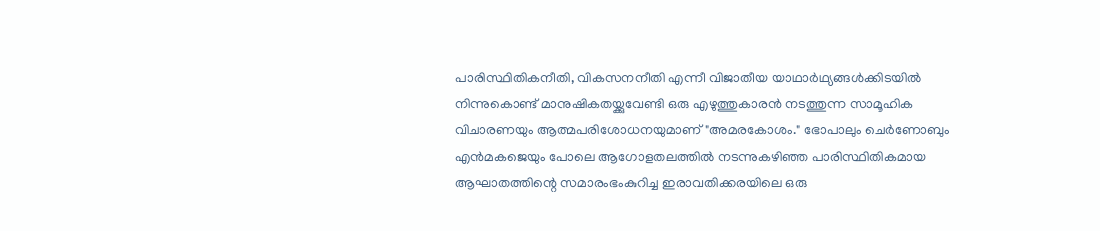പാരിസ്ഥിതികനീതി, വികസനനീതി എന്നീ വിജാതീയ യാഥാർഥ്യങ്ങൾക്കിടയിൽ നിന്നുകൊണ്ട് മാനുഷികതയ്ക്കുവേണ്ടി ഒരു എഴുത്തുകാരൻ നടത്തുന്ന സാമൂഹിക വിചാരണയും ആത്മപരിശോധനയുമാണ് "അമരകോശം." ഭോപാലും ചെർണോബും എൻമകജെയും പോലെ ആഗോളതലത്തിൽ നടന്നുകഴിഞ്ഞ പാരിസ്ഥിതികമായ ആഘാതത്തിന്റെ സമാരംഭംകുറിച്ച ഇരാവതിക്കരയിലെ ഒരു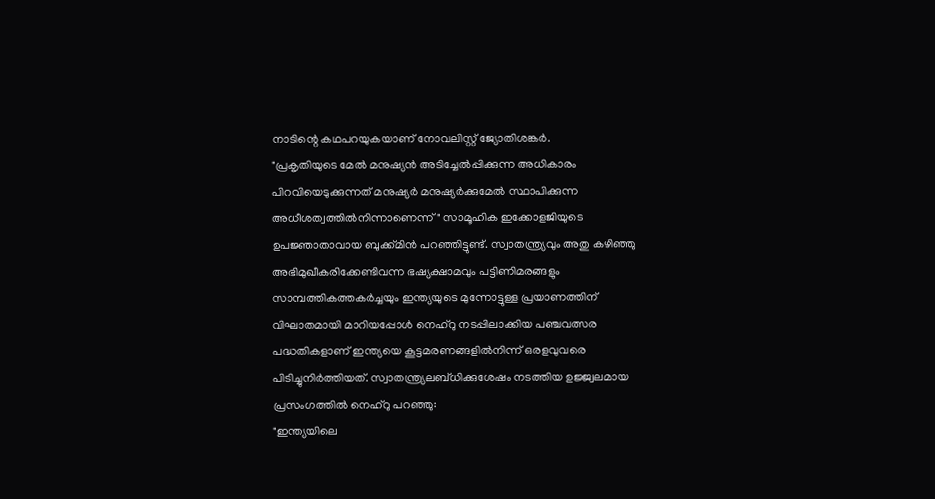നാടിന്റെ കഥപറയുകയാണ് നോവലിസ്റ്റ് ജ്യോതിശങ്കർ.
"പ്രകൃതിയുടെ മേൽ മനുഷ്യൻ അടിച്ചേൽപ്പിക്കുന്ന അധികാരം പിറവിയെടുക്കുന്നത് മനുഷ്യർ മനുഷ്യർക്കുമേൽ സ്ഥാപിക്കുന്ന അധീശത്വത്തിൽനിന്നാണെന്ന് " സാമൂഹിക ഇക്കോളജിയുടെ ഉപജ്ഞാതാവായ ബുക്ക്മിൻ പറഞ്ഞിട്ടുണ്ട്. സ്വാതന്ത്ര്യവും അതു കഴിഞ്ഞു അഭിമുഖീകരിക്കേണ്ടിവന്ന ഭഷ്യക്ഷാമവും പട്ടിണിമരങ്ങളും സാമ്പത്തികത്തകർച്ചയും ഇന്ത്യയുടെ മുന്നോട്ടുള്ള പ്രയാണത്തിന് വിഘാതമായി മാറിയപ്പോൾ നെഹ്റു നടപ്പിലാക്കിയ പഞ്ചവത്സര പദ്ധതികളാണ് ഇന്ത്യയെ കൂട്ടമരണങ്ങളിൽനിന്ന് ഒരളവുവരെ പിടിച്ചുനിർത്തിയത്. സ്വാതന്ത്ര്യലബ്ധിക്കുശേഷം നടത്തിയ ഉജ്ജ്വലമായ പ്രസംഗത്തിൽ നെഹ്റു പറഞ്ഞു:
"ഇന്ത്യയിലെ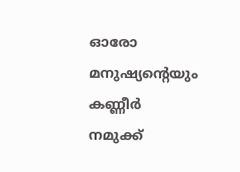ഓരോ മനുഷ്യന്റെയും കണ്ണീർ നമുക്ക്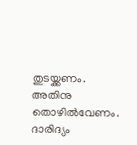തുടയ്ക്കണം. അതിനു തൊഴിൽവേണം. ദാരിദ്യം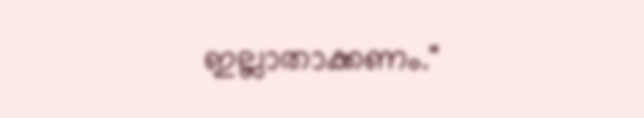ഇല്ലാതാക്കണം."